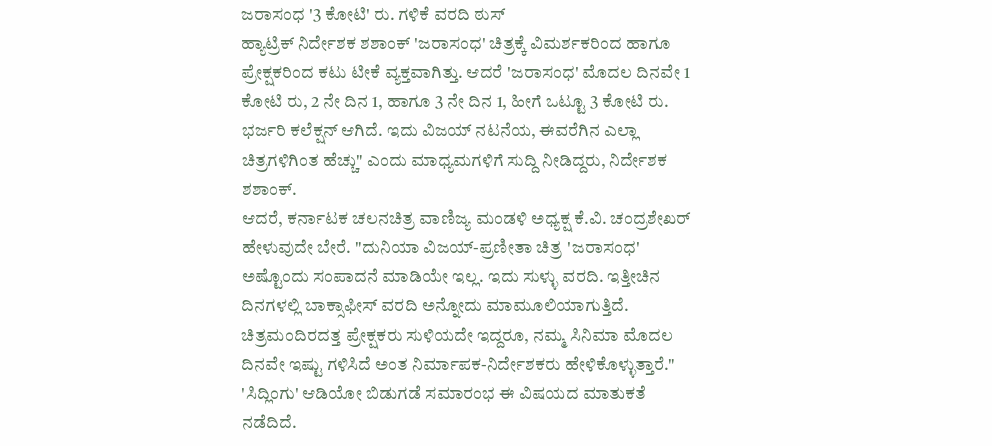ಜರಾಸಂಧ '3 ಕೋಟಿ' ರು. ಗಳಿಕೆ ವರದಿ ಠುಸ್
ಹ್ಯಾಟ್ರಿಕ್ ನಿರ್ದೇಶಕ ಶಶಾಂಕ್ 'ಜರಾಸಂಧ' ಚಿತ್ರಕ್ಕೆ ವಿಮರ್ಶಕರಿಂದ ಹಾಗೂ ಪ್ರೇಕ್ಷಕರಿಂದ ಕಟು ಟೀಕೆ ವ್ಯಕ್ತವಾಗಿತ್ತು. ಆದರೆ 'ಜರಾಸಂಧ' ಮೊದಲ ದಿನವೇ 1 ಕೋಟಿ ರು, 2 ನೇ ದಿನ 1, ಹಾಗೂ 3 ನೇ ದಿನ 1, ಹೀಗೆ ಒಟ್ಟೂ 3 ಕೋಟಿ ರು. ಭರ್ಜರಿ ಕಲೆಕ್ಷನ್ ಆಗಿದೆ. ಇದು ವಿಜಯ್ ನಟನೆಯ, ಈವರೆಗಿನ ಎಲ್ಲಾ ಚಿತ್ರಗಳಿಗಿಂತ ಹೆಚ್ಚು" ಎಂದು ಮಾಧ್ಯಮಗಳಿಗೆ ಸುದ್ದಿ ನೀಡಿದ್ದರು, ನಿರ್ದೇಶಕ ಶಶಾಂಕ್.
ಆದರೆ, ಕರ್ನಾಟಕ ಚಲನಚಿತ್ರ ವಾಣಿಜ್ಯ ಮಂಡಳಿ ಅಧ್ಯಕ್ಷ ಕೆ.ವಿ. ಚಂದ್ರಶೇಖರ್ ಹೇಳುವುದೇ ಬೇರೆ. "ದುನಿಯಾ ವಿಜಯ್-ಪ್ರಣೀತಾ ಚಿತ್ರ 'ಜರಾಸಂಧ' ಅಷ್ಟೊಂದು ಸಂಪಾದನೆ ಮಾಡಿಯೇ ಇಲ್ಲ. ಇದು ಸುಳ್ಳು ವರದಿ. ಇತ್ತೀಚಿನ ದಿನಗಳಲ್ಲಿ ಬಾಕ್ಸಾಫೀಸ್ ವರದಿ ಅನ್ನೋದು ಮಾಮೂಲಿಯಾಗುತ್ತಿದೆ. ಚಿತ್ರಮಂದಿರದತ್ತ ಪ್ರೇಕ್ಷಕರು ಸುಳಿಯದೇ ಇದ್ದರೂ, ನಮ್ಮ ಸಿನಿಮಾ ಮೊದಲ ದಿನವೇ ಇಷ್ಟು ಗಳಿಸಿದೆ ಅಂತ ನಿರ್ಮಾಪಕ-ನಿರ್ದೇಶಕರು ಹೇಳಿಕೊಳ್ಳುತ್ತಾರೆ."
'ಸಿದ್ಲಿಂಗು' ಆಡಿಯೋ ಬಿಡುಗಡೆ ಸಮಾರಂಭ ಈ ವಿಷಯದ ಮಾತುಕತೆ ನಡೆದಿದೆ.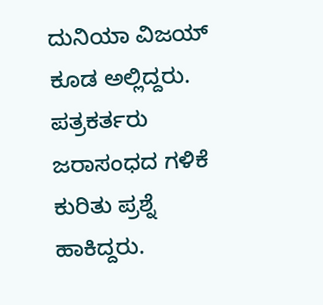ದುನಿಯಾ ವಿಜಯ್ ಕೂಡ ಅಲ್ಲಿದ್ದರು. ಪತ್ರಕರ್ತರು ಜರಾಸಂಧದ ಗಳಿಕೆ ಕುರಿತು ಪ್ರಶ್ನೆ ಹಾಕಿದ್ದರು.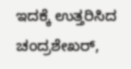ಇದಕ್ಕೆ ಉತ್ತರಿಸಿದ ಚಂದ್ರಶೇಖರ್,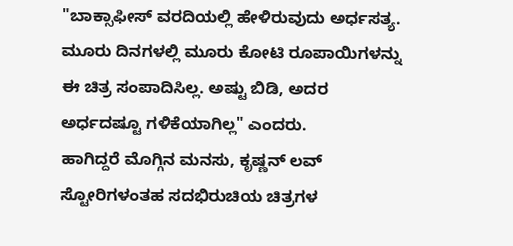"ಬಾಕ್ಸಾಫೀಸ್ ವರದಿಯಲ್ಲಿ ಹೇಳಿರುವುದು ಅರ್ಧಸತ್ಯ. ಮೂರು ದಿನಗಳಲ್ಲಿ ಮೂರು ಕೋಟಿ ರೂಪಾಯಿಗಳನ್ನು ಈ ಚಿತ್ರ ಸಂಪಾದಿಸಿಲ್ಲ. ಅಷ್ಟು ಬಿಡಿ, ಅದರ ಅರ್ಧದಷ್ಟೂ ಗಳಿಕೆಯಾಗಿಲ್ಲ" ಎಂದರು.
ಹಾಗಿದ್ದರೆ ಮೊಗ್ಗಿನ ಮನಸು, ಕೃಷ್ಣನ್ ಲವ್ ಸ್ಟೋರಿಗಳಂತಹ ಸದಭಿರುಚಿಯ ಚಿತ್ರಗಳ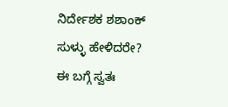ನಿರ್ದೇಶಕ ಶಶಾಂಕ್ ಸುಳ್ಳು ಹೇಳಿದರೇ? ಈ ಬಗ್ಗೆ ಸ್ವತಃ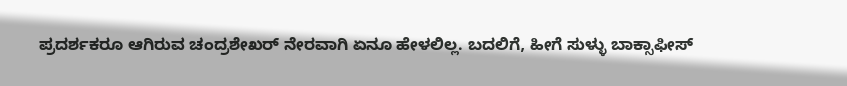ಪ್ರದರ್ಶಕರೂ ಆಗಿರುವ ಚಂದ್ರಶೇಖರ್ ನೇರವಾಗಿ ಏನೂ ಹೇಳಲಿಲ್ಲ. ಬದಲಿಗೆ, ಹೀಗೆ ಸುಳ್ಳು ಬಾಕ್ಸಾಫೀಸ್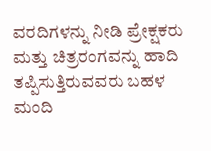ವರದಿಗಳನ್ನು ನೀಡಿ ಪ್ರೇಕ್ಷಕರು ಮತ್ತು ಚಿತ್ರರಂಗವನ್ನು ಹಾದಿ ತಪ್ಪಿಸುತ್ತಿರುವವರು ಬಹಳ ಮಂದಿ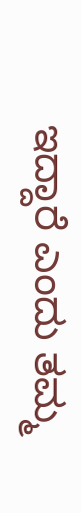ಇದ್ದಾರೆ ಎಂದು ತಮ್ಮ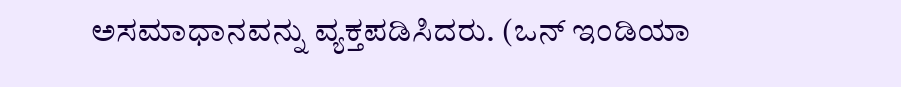ಅಸಮಾಧಾನವನ್ನು ವ್ಯಕ್ತಪಡಿಸಿದರು. (ಒನ್ ಇಂಡಿಯಾ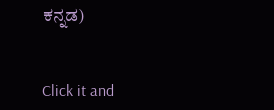ಕನ್ನಡ)


Click it and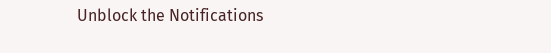Unblock the Notifications